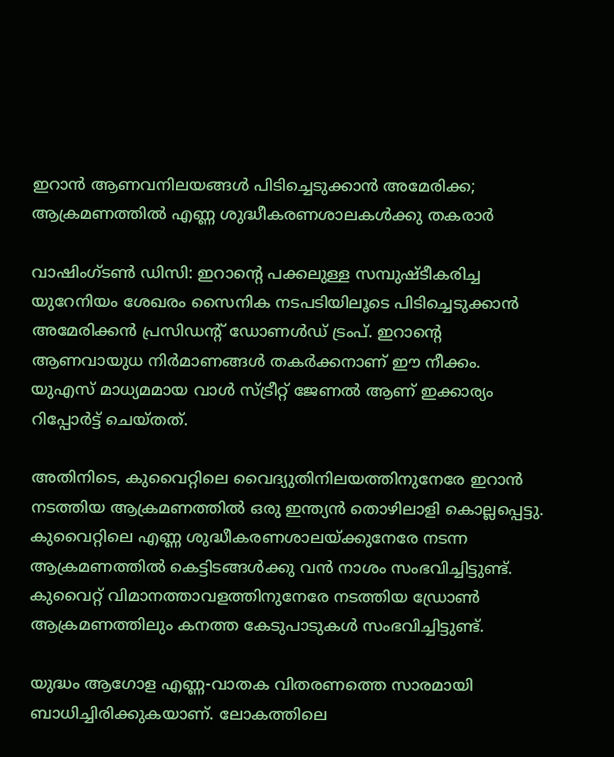ഇറാൻ‌ ആണവനിലയങ്ങൾ പിടിച്ചെടുക്കാൻ അമേരിക്ക; ആക്രമണത്തിൽ എണ്ണ ശുദ്ധീകരണശാലകൾക്കു തകരാർ

വാഷിംഗ്ടൺ ഡിസി: ഇറാന്‍റെ പക്കലുള്ള സമ്പുഷ്ടീകരിച്ച യുറേനിയം ശേഖരം സൈനിക നടപടിയിലൂടെ പിടിച്ചെടുക്കാൻ അമേരിക്കൻ പ്രസിഡന്‍റ് ഡോണൾഡ് ട്രംപ്. ഇറാന്‍റെ ആണവായുധ നിർമാണങ്ങൾ തകർക്കനാണ് ഈ നീക്കം. യുഎസ് മാധ്യമമായ വാൾ സ്ട്രീറ്റ് ജേണൽ ആണ് ഇക്കാര്യം റിപ്പോർട്ട് ചെയ്തത്.

അതിനിടെ, കുവൈറ്റിലെ വൈദ്യുതിനിലയത്തിനുനേരേ ഇറാൻ നടത്തിയ ആക്രമണത്തിൽ ഒരു ഇന്ത്യൻ തൊഴിലാളി കൊല്ലപ്പെട്ടു. കുവൈറ്റിലെ എണ്ണ ശുദ്ധീകരണശാലയ്ക്കുനേരേ നടന്ന ആക്രമണത്തിൽ കെട്ടിടങ്ങൾക്കു വൻ നാശം സംഭവിച്ചിട്ടുണ്ട്. കുവൈറ്റ് വിമാനത്താവളത്തിനുനേരേ നടത്തിയ ഡ്രോൺ ആക്രമണത്തിലും കനത്ത കേടുപാടുകൾ സംഭവിച്ചിട്ടുണ്ട്.

യുദ്ധം ആഗോള എണ്ണ-വാതക വിതരണത്തെ സാരമായി ബാധിച്ചിരിക്കുകയാണ്. ലോകത്തിലെ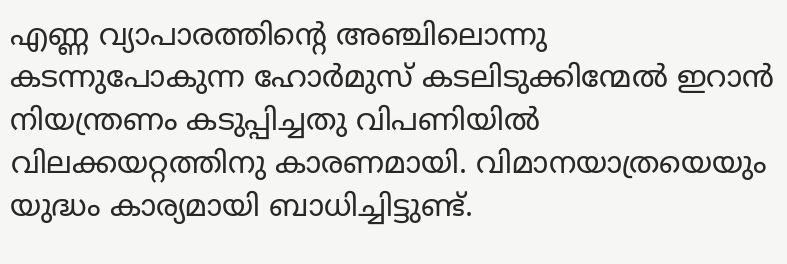എണ്ണ വ്യാപാരത്തിന്‍റെ അഞ്ചിലൊന്നു കടന്നുപോകുന്ന ഹോർമുസ് കടലിടുക്കിന്മേൽ ഇറാൻ നിയന്ത്രണം കടുപ്പിച്ചതു വിപണിയിൽ വിലക്കയറ്റത്തിനു കാരണമായി. വിമാനയാത്രയെയും യുദ്ധം കാര്യമായി ബാധിച്ചിട്ടുണ്ട്.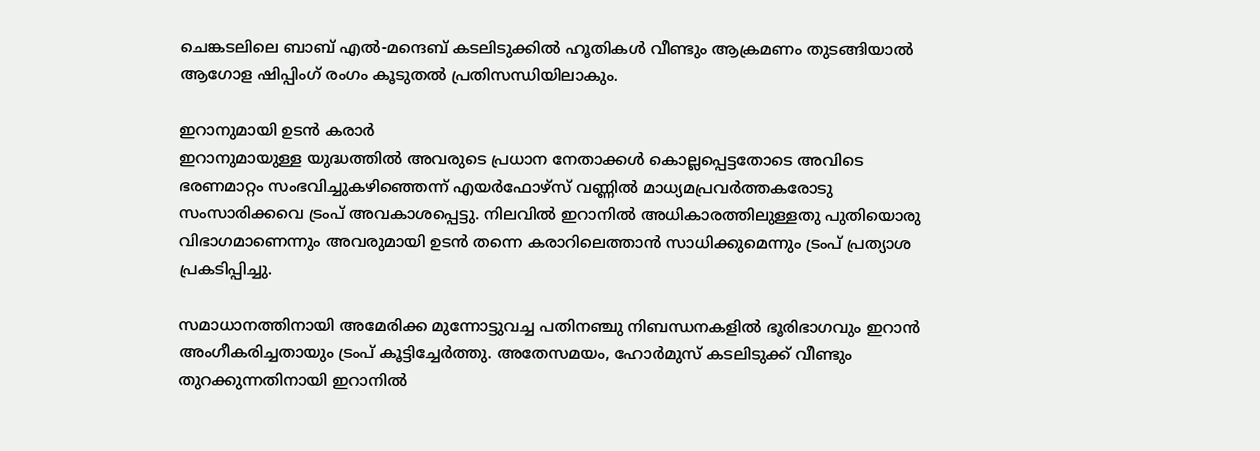ചെങ്കടലിലെ ബാബ് എൽ-മന്ദെബ് കടലിടുക്കിൽ ഹൂതികൾ വീണ്ടും ആക്രമണം തുടങ്ങിയാൽ ആഗോള ഷിപ്പിംഗ് രംഗം കൂടുതൽ പ്രതിസന്ധിയിലാകും.

ഇറാനുമായി ഉടൻ കരാർ
ഇറാനുമായുള്ള യുദ്ധത്തിൽ അവരുടെ പ്രധാന നേതാക്കൾ കൊല്ലപ്പെട്ടതോടെ അവിടെ ഭരണമാറ്റം സംഭവിച്ചുകഴിഞ്ഞെന്ന് എയർഫോഴ്സ് വണ്ണിൽ മാധ്യമപ്രവർത്തകരോടു സംസാരിക്കവെ ട്രംപ് അവകാശപ്പെട്ടു. നിലവിൽ ഇറാനിൽ അധികാരത്തിലുള്ളതു പുതിയൊരു വിഭാഗമാണെന്നും അവരുമായി ഉടൻ തന്നെ കരാറിലെത്താൻ സാധിക്കുമെന്നും ട്രംപ് പ്രത്യാശ പ്രകടിപ്പിച്ചു.

സമാധാനത്തിനായി അമേരിക്ക മുന്നോട്ടുവച്ച പതിനഞ്ചു നിബന്ധനകളിൽ ഭൂരിഭാഗവും ഇറാൻ അംഗീകരിച്ചതായും ട്രംപ് കൂട്ടിച്ചേർത്തു. അതേസമയം, ഹോർമുസ് കടലിടുക്ക് വീണ്ടും തുറക്കുന്നതിനായി ഇറാനിൽ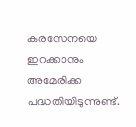കരസേനയെ ഇറക്കാനും അമേരിക്ക പദ്ധതിയിടുന്നുണ്ട്.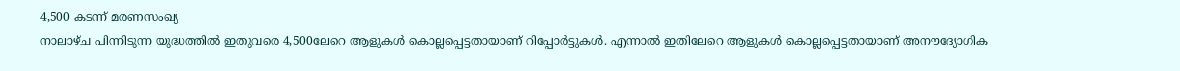4,500 കടന്ന് മരണസംഖ്യ
നാലാഴ്ച പിന്നിടുന്ന യുദ്ധത്തിൽ ഇതുവരെ 4,500ലേറെ ആളുകൾ കൊല്ലപ്പെട്ടതായാണ് റിപ്പോർട്ടുകൾ. എന്നാൽ ഇതിലേറെ ആളുകൾ കൊല്ലപ്പെട്ടതായാണ് അനൗദ്യോഗിക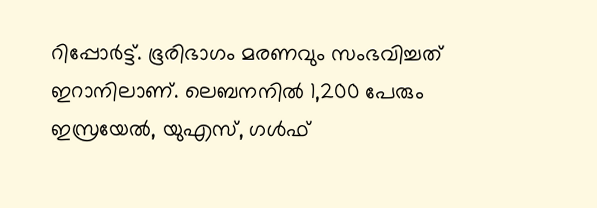റിപ്പോർട്ട്. ഭൂരിഭാഗം മരണവും സംഭവിച്ചത് ഇറാനിലാണ്. ലെബനനിൽ 1,200 പേരും ഇസ്രയേൽ, യുഎസ്, ഗൾഫ്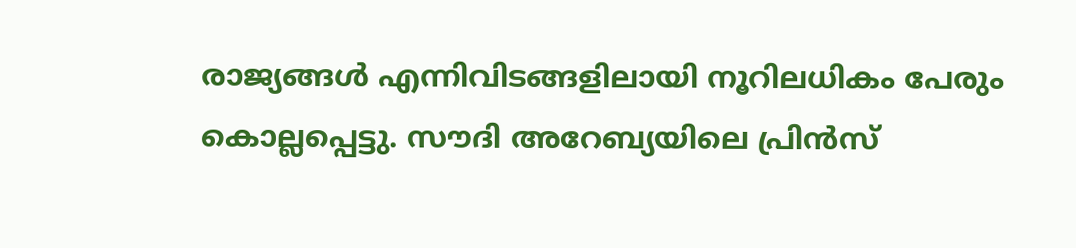രാജ്യങ്ങൾ എന്നിവിടങ്ങളിലായി നൂറിലധികം പേരും കൊല്ലപ്പെട്ടു. സൗദി അറേബ്യയിലെ പ്രിൻസ്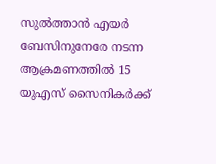സുൽത്താൻ എയർ ബേസിനുനേരേ നടന്ന ആക്രമണത്തിൽ 15 യുഎസ് സൈനികർക്ക്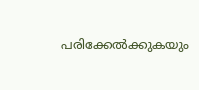പരിക്കേൽക്കുകയും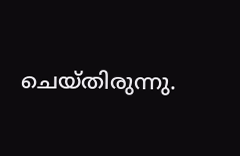ചെയ്തിരുന്നു.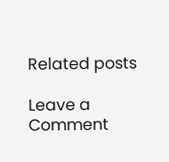Related posts

Leave a Comment